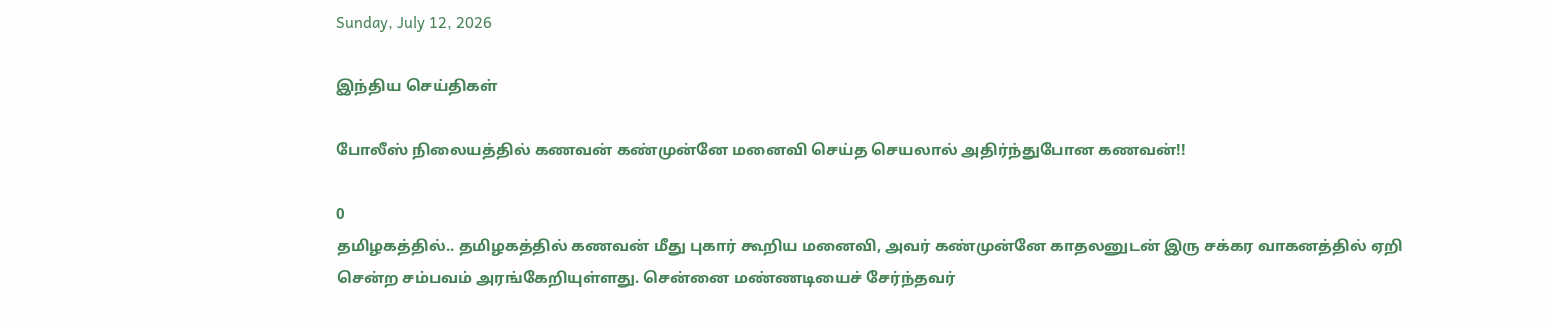Sunday, July 12, 2026

இந்திய செய்திகள்

போலீஸ் நிலையத்தில் கணவன் கண்முன்னே மனைவி செய்த செயலால் அதிர்ந்துபோன கணவன்!!

0
தமிழகத்தில்.. தமிழகத்தில் கணவன் மீது புகார் கூறிய மனைவி, அவர் கண்முன்னே காதலனுடன் இரு சக்கர வாகனத்தில் ஏறி சென்ற சம்பவம் அரங்கேறியுள்ளது. சென்னை மண்ணடியைச் சேர்ந்தவர்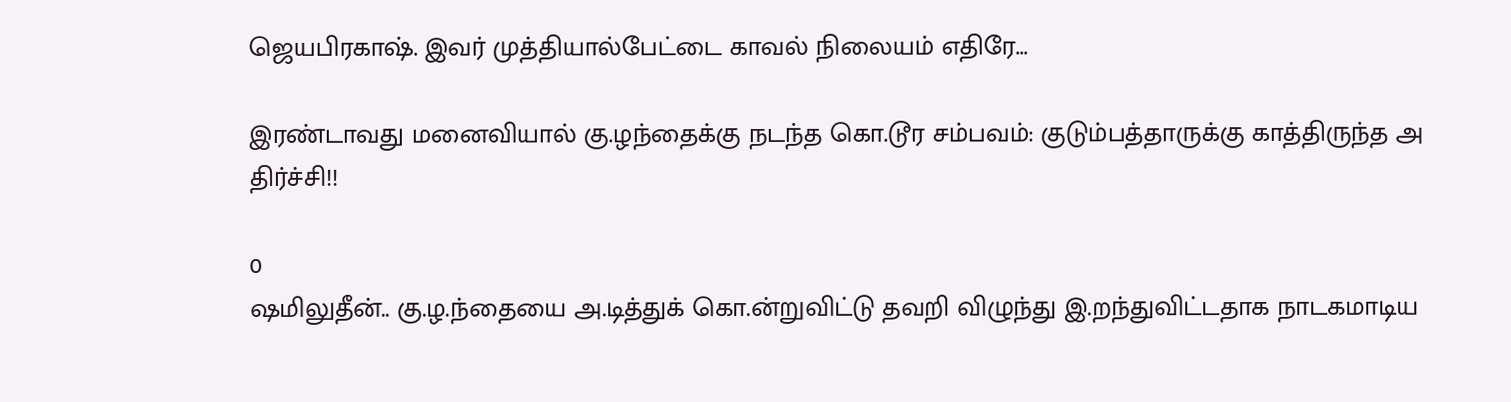ஜெயபிரகாஷ். இவர் முத்தியால்பேட்டை காவல் நிலையம் எதிரே...

இரண்டாவது மனைவியால் கு.ழந்தைக்கு நடந்த கொ.டூர சம்பவம்: குடும்பத்தாருக்கு காத்திருந்த அ திர்ச்சி!!

0
ஷமிலுதீன்.. கு.ழ.ந்தையை அ.டித்துக் கொ.ன்றுவிட்டு தவறி விழுந்து இ.றந்துவிட்டதாக நாடகமாடிய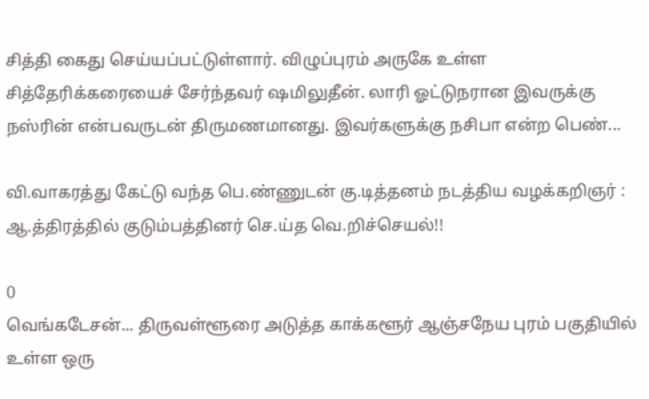சித்தி கைது செய்யப்பட்டுள்ளார். விழுப்புரம் அருகே உள்ள சித்தேரிக்கரையைச் சேர்ந்தவர் ஷமிலுதீன். லாரி ஓட்டுநரான இவருக்கு நஸ்ரின் என்பவருடன் திருமணமானது. இவர்களுக்கு நசிபா என்ற பெண்...

வி.வாகரத்து கேட்டு வந்த பெ.ண்ணுடன் கு.டித்தனம் நடத்திய வழக்கறிஞர் : ஆ.த்திரத்தில் குடும்பத்தினர் செ.ய்த வெ.றிச்செயல்!!

0
வெங்கடேசன்... திருவள்ளூரை அடுத்த காக்களூர் ஆஞ்சநேய புரம் பகுதியில் உள்ள ஒரு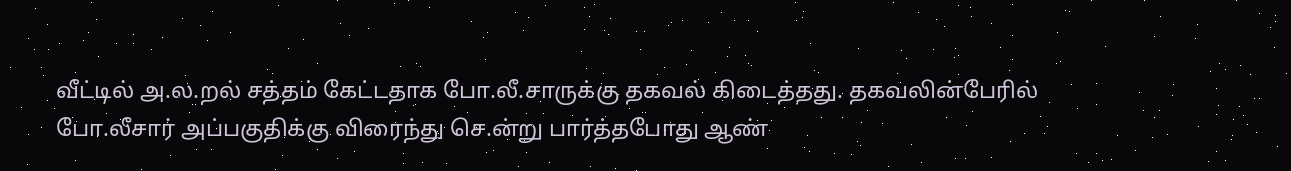வீட்டில் அ.ல.றல் சத்தம் கேட்டதாக போ.லீ.சாருக்கு தகவல் கிடைத்தது. தகவலின்பேரில் போ.லீசார் அப்பகுதிக்கு விரைந்து செ.ன்று பார்த்தபோது ஆண்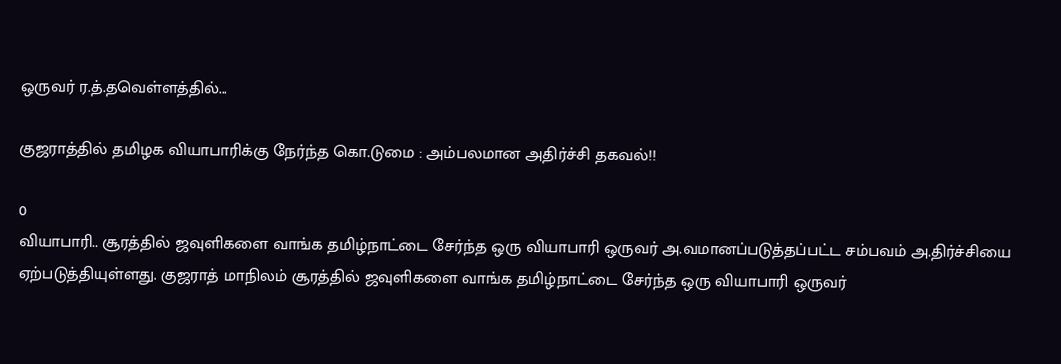ஒருவர் ர.த்.தவெள்ளத்தில்...

குஜராத்தில் தமிழக வியாபாரிக்கு நேர்ந்த கொ.டுமை : அம்பலமான அதிர்ச்சி தகவல்!!

0
வியாபாரி.. சூரத்தில் ஜவுளிகளை வாங்க தமிழ்நாட்டை சேர்ந்த ஒரு வியாபாரி ஒருவர் அ.வமானப்படுத்தப்பட்ட சம்பவம் அ.திர்ச்சியை ஏற்படுத்தியுள்ளது. குஜராத் மாநிலம் சூரத்தில் ஜவுளிகளை வாங்க தமிழ்நாட்டை சேர்ந்த ஒரு வியாபாரி ஒருவர்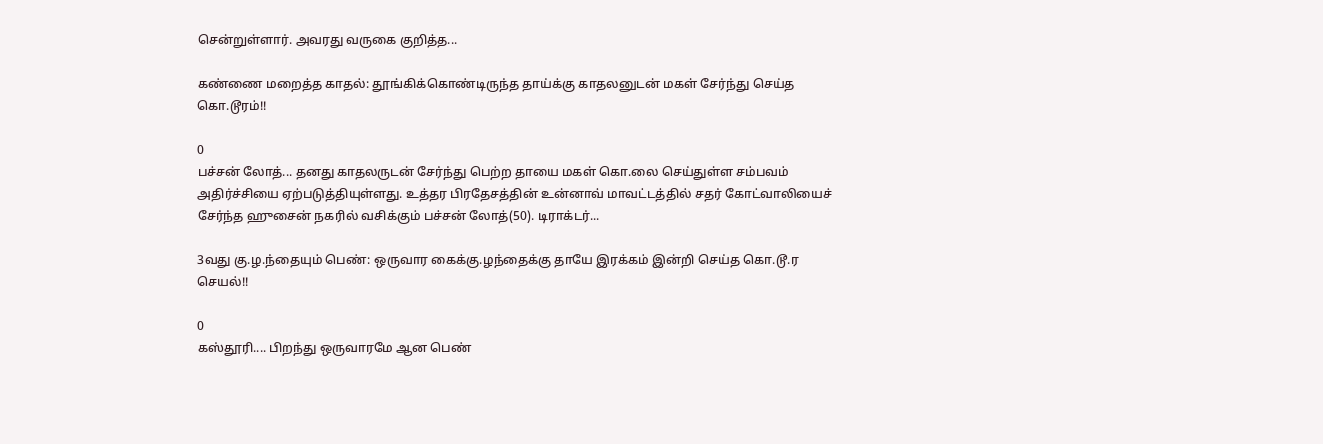சென்றுள்ளார். அவரது வருகை குறித்த...

கண்ணை மறைத்த காதல்: தூங்கிக்கொண்டிருந்த தாய்க்கு காதலனுடன் மகள் சேர்ந்து செய்த கொ.டூரம்!!

0
பச்சன் லோத்... தனது காதலருடன் சேர்ந்து பெற்ற தாயை மகள் கொ.லை செய்துள்ள சம்பவம் அதிர்ச்சியை ஏற்படுத்தியுள்ளது. உத்தர பிரதேசத்தின் உன்னாவ் மாவட்டத்தில் சதர் கோட்வாலியைச் சேர்ந்த ஹுசைன் நகரில் வசிக்கும் பச்சன் லோத்(50). டிராக்டர்...

3வது கு.ழ.ந்தையும் பெண்: ஒருவார கைக்கு.ழந்தைக்கு தாயே இரக்கம் இன்றி செய்த கொ.டூ.ர செயல்!!

0
கஸ்தூரி.... பிறந்து ஒருவாரமே ஆன பெண்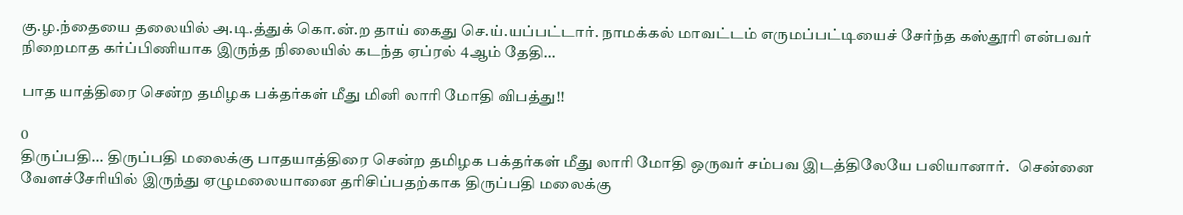கு.ழ.ந்தையை தலையில் அ.டி.த்துக் கொ.ன்.ற தாய் கைது செ.ய்.யப்பட்டார். நாமக்கல் மாவட்டம் எருமப்பட்டியைச் சேர்ந்த கஸ்தூரி என்பவர் நிறைமாத கர்ப்பிணியாக இருந்த நிலையில் கடந்த ஏப்ரல் 4ஆம் தேதி...

பாத யாத்திரை சென்ற தமிழக பக்தர்கள் மீது மினி லாரி மோதி விபத்து!!

0
திருப்பதி... திருப்பதி மலைக்கு பாதயாத்திரை சென்ற தமிழக பக்தர்கள் மீது லாரி மோதி ஒருவர் சம்பவ இடத்திலேயே பலியானார்.   சென்னை வேளச்சேரியில் இருந்து ஏழுமலையானை தரிசிப்பதற்காக திருப்பதி மலைக்கு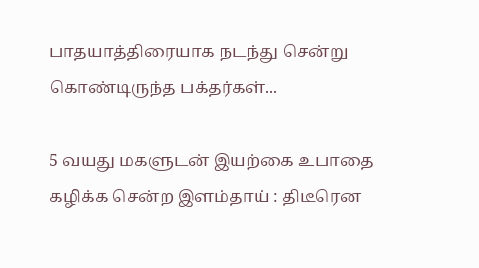பாதயாத்திரையாக நடந்து சென்று கொண்டிருந்த பக்தர்கள்...

5 வயது மகளுடன் இயற்கை உபாதை கழிக்க சென்ற இளம்தாய் : திடீரென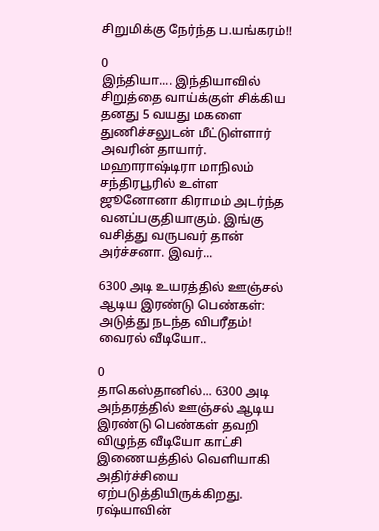சிறுமிக்கு நேர்ந்த ப.யங்கரம்!!

0
இந்தியா.... இந்தியாவில் சிறுத்தை வாய்க்குள் சிக்கிய தனது 5 வயது மகளை துணிச்சலுடன் மீட்டுள்ளார் அவரின் தாயார். மஹாராஷ்டிரா மாநிலம் சந்திரபூரில் உள்ள ஜூனோனா கிராமம் அடர்ந்த வனப்பகுதியாகும். இங்கு வசித்து வருபவர் தான் அர்ச்சனா. இவர்...

6300 அடி உயரத்தில் ஊஞ்சல் ஆடிய இரண்டு பெண்கள்: அடுத்து நடந்த விபரீதம்! வைரல் வீடியோ..

0
தாகெஸ்தானில்... 6300 அடி அந்தரத்தில் ஊஞ்சல் ஆடிய இரண்டு பெண்கள் தவறி விழுந்த வீடியோ காட்சி இணையத்தில் வெளியாகி அதிர்ச்சியை ஏற்படுத்தியிருக்கிறது. ரஷ்யாவின்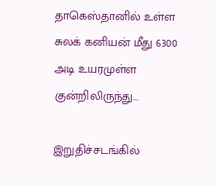தாகெஸ்தானில் உள்ள சுலக் கனியன் மீது 6300 அடி உயரமுள்ள குன்றிலிருந்து...

இறுதிச்சடங்கில்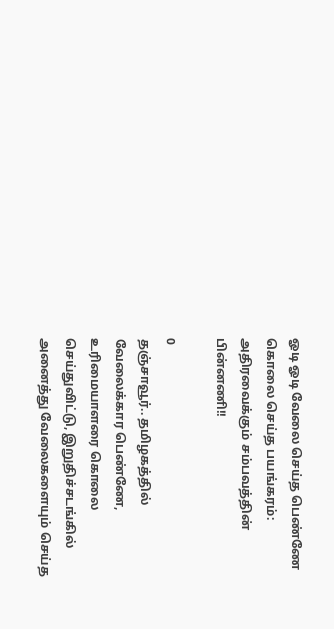ஓடி ஓடி வேலை செய்த பெண்ணே கொலை செய்த பயங்கரம்: அதிரவைக்கும் சம்பவத்தின் பின்னணி!!

0
தஞ்சாவூர்.. தமிழகத்தில் வேலைக்கார பெண்ணே, உரிமையாளரை கொலை செய்துவிட்டு, இறுதிச்சடங்கில் அனைத்து வேலைகளையும் செய்த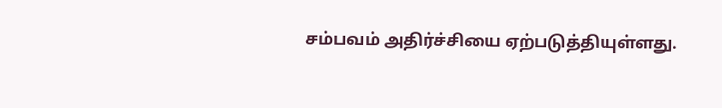சம்பவம் அதிர்ச்சியை ஏற்படுத்தியுள்ளது.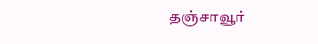தஞ்சாவூர்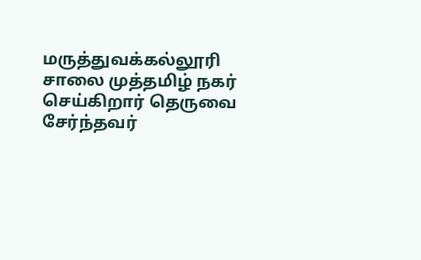மருத்துவக்கல்லூரி சாலை முத்தமிழ் நகர் செய்கிறார் தெருவை சேர்ந்தவர்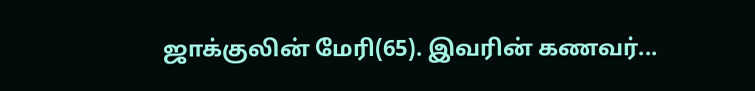ஜாக்குலின் மேரி(65). இவரின் கணவர்...